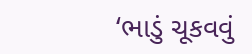‘ભાડું ચૂકવવું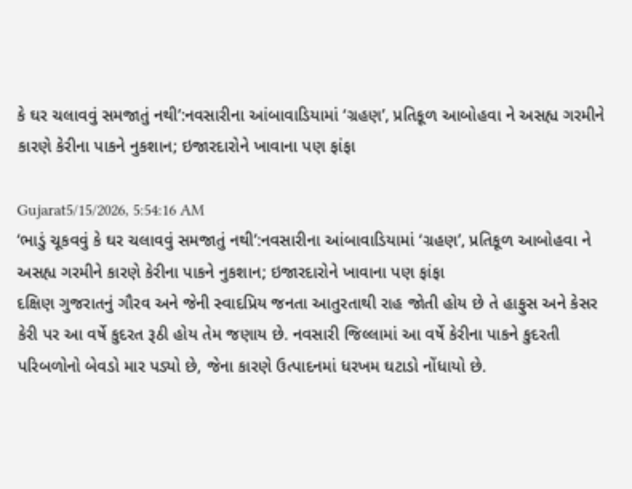કે ઘર ચલાવવું સમજાતું નથી’:નવસારીના આંબાવાડિયામાં ‘ગ્રહણ’, પ્રતિકૂળ આબોહવા ને અસહ્ય ગરમીને કારણે કેરીના પાકને નુકશાન; ઇજારદારોને ખાવાના પણ ફાંફા

Gujarat5/15/2026, 5:54:16 AM
‘ભાડું ચૂકવવું કે ઘર ચલાવવું સમજાતું નથી’:નવસારીના આંબાવાડિયામાં ‘ગ્રહણ’, પ્રતિકૂળ આબોહવા ને અસહ્ય ગરમીને કારણે કેરીના પાકને નુકશાન; ઇજારદારોને ખાવાના પણ ફાંફા
દક્ષિણ ગુજરાતનું ગૌરવ અને જેની સ્વાદપ્રિય જનતા આતુરતાથી રાહ જોતી હોય છે તે હાફુસ અને કેસર કેરી પર આ વર્ષે કુદરત રૂઠી હોય તેમ જણાય છે. નવસારી જિલ્લામાં આ વર્ષે કેરીના પાકને કુદરતી પરિબળોનો બેવડો માર પડ્યો છે, જેના કારણે ઉત્પાદનમાં ધરખમ ઘટાડો નોંધાયો છે.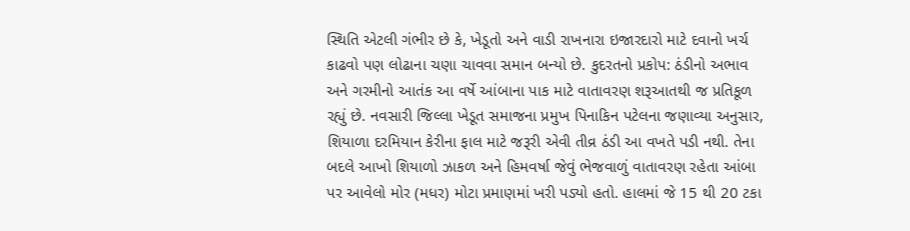સ્થિતિ એટલી ગંભીર છે કે, ખેડૂતો અને વાડી રાખનારા ઇજારદારો માટે દવાનો ખર્ચ કાઢવો પણ લોઢાના ચણા ચાવવા સમાન બન્યો છે. કુદરતનો પ્રકોપ: ઠંડીનો અભાવ અને ગરમીનો આતંક આ વર્ષે આંબાના પાક માટે વાતાવરણ શરૂઆતથી જ પ્રતિકૂળ રહ્યું છે. નવસારી જિલ્લા ખેડૂત સમાજના પ્રમુખ પિનાકિન પટેલના જણાવ્યા અનુસાર, શિયાળા દરમિયાન કેરીના ફાલ માટે જરૂરી એવી તીવ્ર ઠંડી આ વખતે પડી નથી. તેના બદલે આખો શિયાળો ઝાકળ અને હિમવર્ષા જેવું ભેજવાળું વાતાવરણ રહેતા આંબા પર આવેલો મોર (મધર) મોટા પ્રમાણમાં ખરી પડ્યો હતો. હાલમાં જે 15 થી 20 ટકા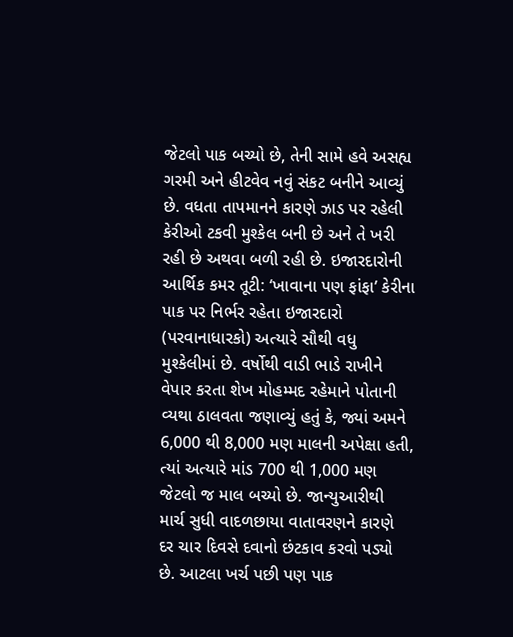જેટલો પાક બચ્યો છે, તેની સામે હવે અસહ્ય ગરમી અને હીટવેવ નવું સંકટ બનીને આવ્યું છે. વધતા તાપમાનને કારણે ઝાડ પર રહેલી કેરીઓ ટકવી મુશ્કેલ બની છે અને તે ખરી રહી છે અથવા બળી રહી છે. ઇજારદારોની આર્થિક કમર તૂટી: ‘ખાવાના પણ ફાંફા’ કેરીના પાક પર નિર્ભર રહેતા ઇજારદારો (પરવાનાધારકો) અત્યારે સૌથી વધુ મુશ્કેલીમાં છે. વર્ષોથી વાડી ભાડે રાખીને વેપાર કરતા શેખ મોહમ્મદ રહેમાને પોતાની વ્યથા ઠાલવતા જણાવ્યું હતું કે, જ્યાં અમને 6,000 થી 8,000 મણ માલની અપેક્ષા હતી, ત્યાં અત્યારે માંડ 700 થી 1,000 મણ જેટલો જ માલ બચ્યો છે. જાન્યુઆરીથી માર્ચ સુધી વાદળછાયા વાતાવરણને કારણે દર ચાર દિવસે દવાનો છંટકાવ કરવો પડ્યો છે. આટલા ખર્ચ પછી પણ પાક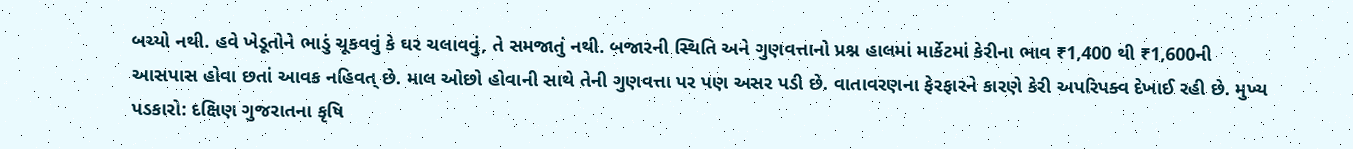બચ્યો નથી. હવે ખેડૂતોને ભાડું ચૂકવવું કે ઘર ચલાવવું, તે સમજાતું નથી. બજારની સ્થિતિ અને ગુણવત્તાનો પ્રશ્ન હાલમાં માર્કેટમાં કેરીના ભાવ ₹1,400 થી ₹1,600ની આસપાસ હોવા છતાં આવક નહિવત્ છે. માલ ઓછો હોવાની સાથે તેની ગુણવત્તા પર પણ અસર પડી છે. વાતાવરણના ફેરફારને કારણે કેરી અપરિપક્વ દેખાઈ રહી છે. મુખ્ય પડકારો: દક્ષિણ ગુજરાતના કૃષિ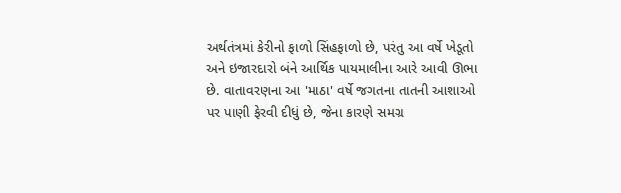અર્થતંત્રમાં કેરીનો ફાળો સિંહફાળો છે, પરંતુ આ વર્ષે ખેડૂતો અને ઇજારદારો બંને આર્થિક પાયમાલીના આરે આવી ઊભા છે. વાતાવરણના આ 'માઠા' વર્ષે જગતના તાતની આશાઓ પર પાણી ફેરવી દીધું છે, જેના કારણે સમગ્ર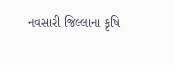નવસારી જિલ્લાના કૃષિ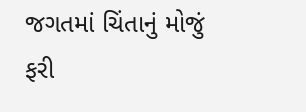જગતમાં ચિંતાનું મોજું ફરી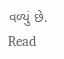વળ્યું છે.
Read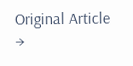Original Article →